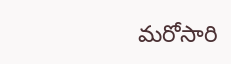మరోసారి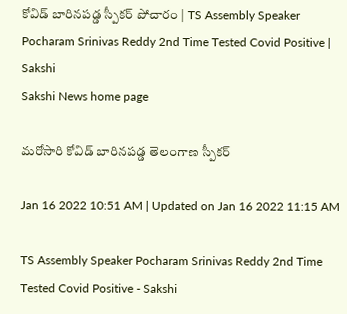కోవిడ్‌ బారినపడ్డ స్పీకర్‌ పోచారం | TS Assembly Speaker Pocharam Srinivas Reddy 2nd Time Tested Covid Positive | Sakshi
Sakshi News home page

మరోసారి కోవిడ్‌ బారినపడ్డ తెలంగాణ స్పీకర్‌

Jan 16 2022 10:51 AM | Updated on Jan 16 2022 11:15 AM

TS Assembly Speaker Pocharam Srinivas Reddy 2nd Time Tested Covid Positive - Sakshi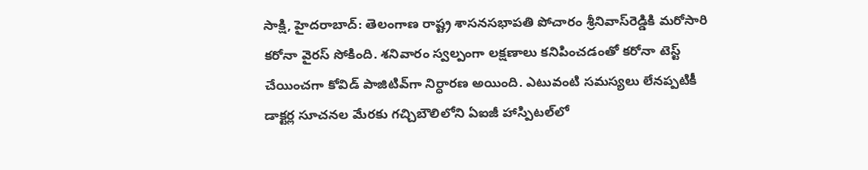సాక్షి, హైదరాబాద్‌: తెలంగాణ రాష్ట్ర శాసనసభాపతి పోచారం శ్రీనివాస్‌రెడ్డికి మరోసారి కరోనా వైరస్‌ సోకింది. శనివారం స్వల్పంగా లక్షణాలు కనిపించడంతో కరోనా టెస్ట్ చేయించగా కోవిడ్‌ పాజిటివ్‌గా నిర్ధారణ అయింది. ఎటువంటి సమస్యలు లేనప్పటికీ డాక్టర్ల సూచనల మేరకు గచ్చిబౌలిలోని ఏఐజీ హాస్పిటల్‌లో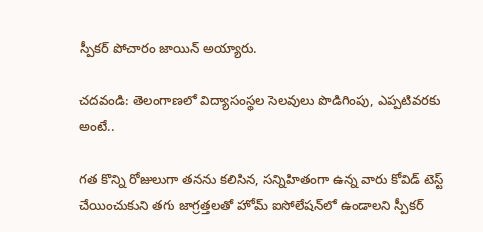స్పీకర్ పోచారం జాయిన్ అయ్యారు.

చదవండి: తెలంగాణలో విద్యాసంస్థల సెలవులు పొడిగింపు, ఎప్పటివరకు అంటే..

గత కొన్ని రోజులుగా తనను కలిసిన, సన్నిహితంగా ఉన్న వారు కోవిడ్ టెస్ట్ చేయించుకుని తగు జాగ్రత్తలతో హోమ్ ఐసోలేషన్‌లో ఉండాలని స్పీకర్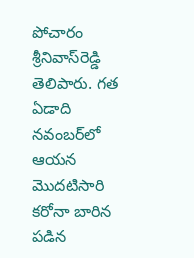పోచారం శ్రీనివాస్‌రెడ్డి తెలిపారు. గత ఏడాది నవంబర్‌లో ఆయన మొదటిసారి కరోనా బారిన పడిన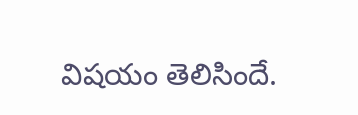విషయం తెలిసిందే.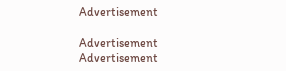Advertisement

Advertisement
Advertisement